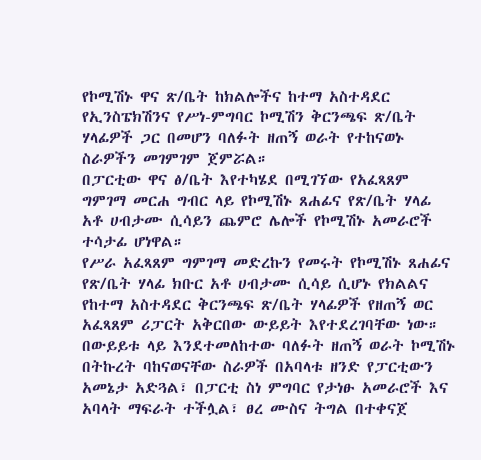የኮሚሽኑ ዋና ጽ/ቤት ከክልሎችና ከተማ አስተዳደር የኢንስፔክሽንና የሥነ-ምግባር ኮሚሽን ቅርንጫፍ ጽ/ቤት ሃላፊዎች ጋር በመሆን ባለፉት ዘጠኝ ወራት የተከናወኑ ስራዎችን መገምገም ጀምሯል።
በፓርቲው ዋና ፅ/ቤት እየተካሄደ በሚገኘው የአፈጻጸም ግምገማ መርሐ ግብር ላይ የኮሚሽኑ ጸሐፊና የጽ/ቤት ሃላፊ አቶ ሀብታሙ ሲሳይን ጨምሮ ሌሎች የኮሚሽኑ አመራሮች ተሳታፊ ሆነዋል።
የሥራ አፈጻጸም ግምገማ መድረኩን የመሩት የኮሚሽኑ ጸሐፊና የጽ/ቤት ሃላፊ ክቡር አቶ ሀብታሙ ሲሳይ ሲሆኑ የክልልና የከተማ አስተዳደር ቅርንጫፍ ጽ/ቤት ሃላፊዎች የዘጠኝ ወር አፈጻጸም ሪፓርት አቅርበው ውይይት እየተደረገባቸው ነው።
በውይይቱ ላይ እንደተመለከተው ባለፉት ዘጠኝ ወራት ኮሚሽኑ በትኩረት ባከናወናቸው ስራዎች በአባላቱ ዘንድ የፓርቲውን አመኔታ አድጓል፣ በፓርቲ ስነ ምግባር የታነፁ አመራሮች እና አባላት ማፍራት ተችሏል፣ ፀረ ሙስና ትግል በተቀናጀ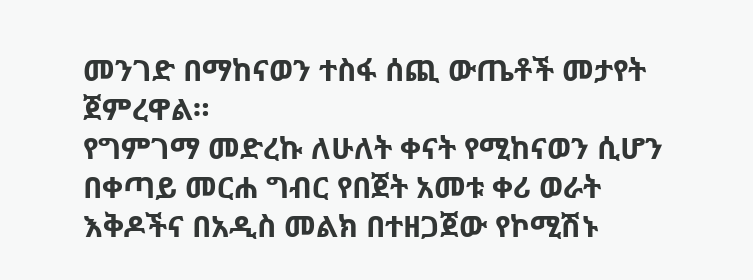መንገድ በማከናወን ተስፋ ሰጪ ውጤቶች መታየት ጀምረዋል።
የግምገማ መድረኩ ለሁለት ቀናት የሚከናወን ሲሆን በቀጣይ መርሐ ግብር የበጀት አመቱ ቀሪ ወራት እቅዶችና በአዲስ መልክ በተዘጋጀው የኮሚሽኑ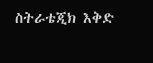ስትራቴጂክ እቅድ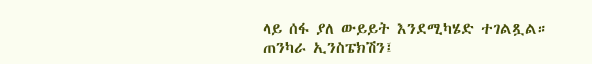ላይ ሰፋ ያለ ውይይት እንደሚካሄድ ተገልጿል።
ጠንካራ ኢንስፔክሽን፤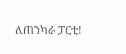ለጠንካራ ፓርቲ!